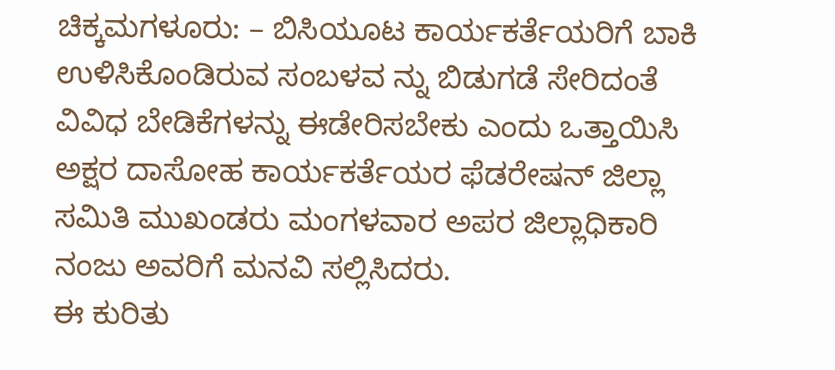ಚಿಕ್ಕಮಗಳೂರು: – ಬಿಸಿಯೂಟ ಕಾರ್ಯಕರ್ತೆಯರಿಗೆ ಬಾಕಿ ಉಳಿಸಿಕೊಂಡಿರುವ ಸಂಬಳವ ನ್ನು ಬಿಡುಗಡೆ ಸೇರಿದಂತೆ ವಿವಿಧ ಬೇಡಿಕೆಗಳನ್ನು ಈಡೇರಿಸಬೇಕು ಎಂದು ಒತ್ತಾಯಿಸಿ ಅಕ್ಷರ ದಾಸೋಹ ಕಾರ್ಯಕರ್ತೆಯರ ಫೆಡರೇಷನ್ ಜಿಲ್ಲಾ ಸಮಿತಿ ಮುಖಂಡರು ಮಂಗಳವಾರ ಅಪರ ಜಿಲ್ಲಾಧಿಕಾರಿ ನಂಜು ಅವರಿಗೆ ಮನವಿ ಸಲ್ಲಿಸಿದರು.
ಈ ಕುರಿತು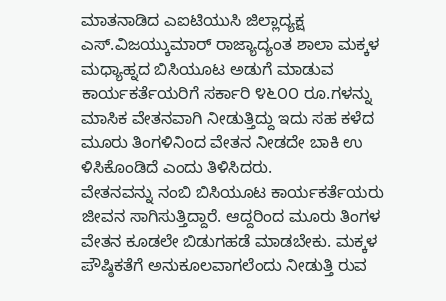ಮಾತನಾಡಿದ ಎಐಟಿಯುಸಿ ಜಿಲ್ಲಾದ್ಯಕ್ಷ ಎಸ್.ವಿಜಯ್ಕುಮಾರ್ ರಾಜ್ಯಾದ್ಯಂತ ಶಾಲಾ ಮಕ್ಕಳ ಮಧ್ಯಾಹ್ನದ ಬಿಸಿಯೂಟ ಅಡುಗೆ ಮಾಡುವ ಕಾರ್ಯಕರ್ತೆಯರಿಗೆ ಸರ್ಕಾರಿ ೪೬೦೦ ರೂ.ಗಳನ್ನು ಮಾಸಿಕ ವೇತನವಾಗಿ ನೀಡುತ್ತಿದ್ದು ಇದು ಸಹ ಕಳೆದ ಮೂರು ತಿಂಗಳಿನಿಂದ ವೇತನ ನೀಡದೇ ಬಾಕಿ ಉ ಳಿಸಿಕೊಂಡಿದೆ ಎಂದು ತಿಳಿಸಿದರು.
ವೇತನವನ್ನು ನಂಬಿ ಬಿಸಿಯೂಟ ಕಾರ್ಯಕರ್ತೆಯರು ಜೀವನ ಸಾಗಿಸುತ್ತಿದ್ದಾರೆ. ಆದ್ದರಿಂದ ಮೂರು ತಿಂಗಳ ವೇತನ ಕೂಡಲೇ ಬಿಡುಗಹಡೆ ಮಾಡಬೇಕು. ಮಕ್ಕಳ ಪೌಷ್ಠಿಕತೆಗೆ ಅನುಕೂಲವಾಗಲೆಂದು ನೀಡುತ್ತಿ ರುವ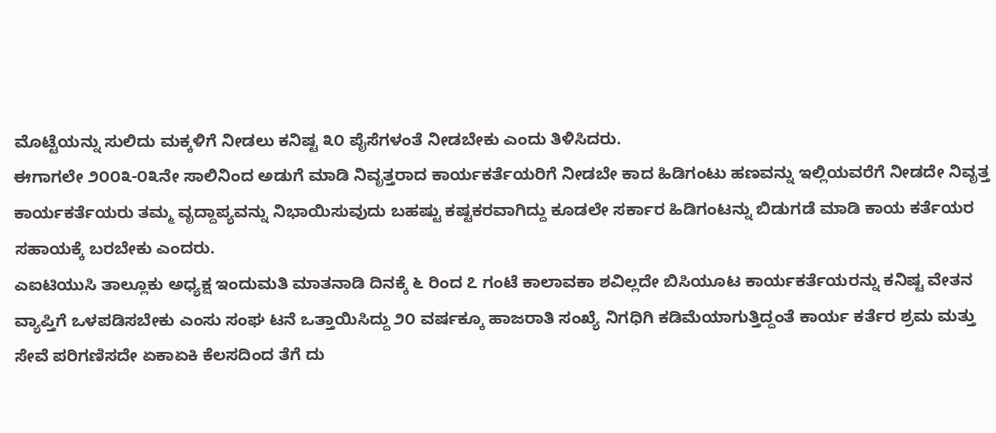ಮೊಟ್ಟೆಯನ್ನು ಸುಲಿದು ಮಕ್ಕಳಿಗೆ ನೀಡಲು ಕನಿಷ್ಟ ೩೦ ಪೈಸೆಗಳಂತೆ ನೀಡಬೇಕು ಎಂದು ತಿಳಿಸಿದರು.
ಈಗಾಗಲೇ ೨೦೦೩-೦೩ನೇ ಸಾಲಿನಿಂದ ಅಡುಗೆ ಮಾಡಿ ನಿವೃತ್ತರಾದ ಕಾರ್ಯಕರ್ತೆಯರಿಗೆ ನೀಡಬೇ ಕಾದ ಹಿಡಿಗಂಟು ಹಣವನ್ನು ಇಲ್ಲಿಯವರೆಗೆ ನೀಡದೇ ನಿವೃತ್ತ ಕಾರ್ಯಕರ್ತೆಯರು ತಮ್ಮ ವೃದ್ದಾಪ್ಯವನ್ನು ನಿಭಾಯಿಸುವುದು ಬಹಷ್ಟು ಕಷ್ಟಕರವಾಗಿದ್ದು ಕೂಡಲೇ ಸರ್ಕಾರ ಹಿಡಿಗಂಟನ್ನು ಬಿಡುಗಡೆ ಮಾಡಿ ಕಾಯ ಕರ್ತೆಯರ ಸಹಾಯಕ್ಕೆ ಬರಬೇಕು ಎಂದರು.
ಎಐಟಿಯುಸಿ ತಾಲ್ಲೂಕು ಅಧ್ಯಕ್ಷ ಇಂದುಮತಿ ಮಾತನಾಡಿ ದಿನಕ್ಕೆ ೬ ರಿಂದ ೭ ಗಂಟೆ ಕಾಲಾವಕಾ ಶವಿಲ್ಲದೇ ಬಿಸಿಯೂಟ ಕಾರ್ಯಕರ್ತೆಯರನ್ನು ಕನಿಷ್ಟ ವೇತನ ವ್ಯಾಪ್ತಿಗೆ ಒಳಪಡಿಸಬೇಕು ಎಂಸು ಸಂಘ ಟನೆ ಒತ್ತಾಯಿಸಿದ್ದು ೨೦ ವರ್ಷಕ್ಕೂ ಹಾಜರಾತಿ ಸಂಖ್ಯೆ ನಿಗಧಿಗಿ ಕಡಿಮೆಯಾಗುತ್ತಿದ್ದಂತೆ ಕಾರ್ಯ ಕರ್ತೆರ ಶ್ರಮ ಮತ್ತು ಸೇವೆ ಪರಿಗಣಿಸದೇ ಏಕಾಏಕಿ ಕೆಲಸದಿಂದ ತೆಗೆ ದು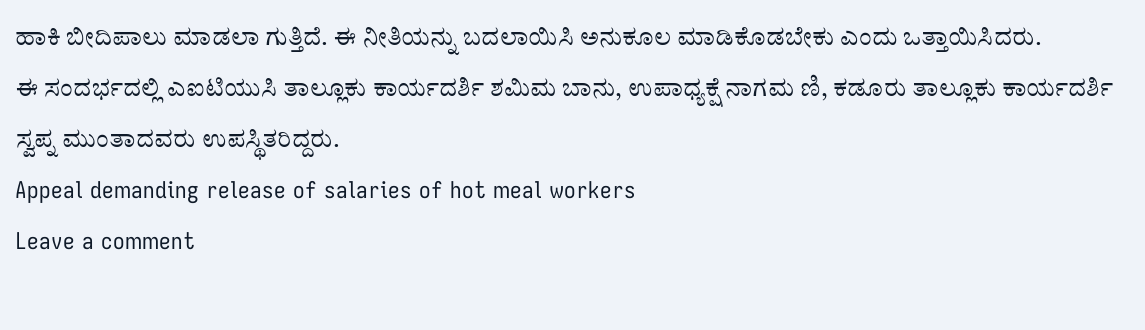ಹಾಕಿ ಬೀದಿಪಾಲು ಮಾಡಲಾ ಗುತ್ತಿದೆ. ಈ ನೀತಿಯನ್ನು ಬದಲಾಯಿಸಿ ಅನುಕೂಲ ಮಾಡಿಕೊಡಬೇಕು ಎಂದು ಒತ್ತಾಯಿಸಿದರು.
ಈ ಸಂದರ್ಭದಲ್ಲಿ ಎಐಟಿಯುಸಿ ತಾಲ್ಲೂಕು ಕಾರ್ಯದರ್ಶಿ ಶಮಿಮ ಬಾನು, ಉಪಾಧ್ಯಕ್ಷೆ ನಾಗಮ ಣಿ, ಕಡೂರು ತಾಲ್ಲೂಕು ಕಾರ್ಯದರ್ಶಿ ಸ್ವಪ್ನ ಮುಂತಾದವರು ಉಪಸ್ಥಿತರಿದ್ದರು.
Appeal demanding release of salaries of hot meal workers
Leave a comment